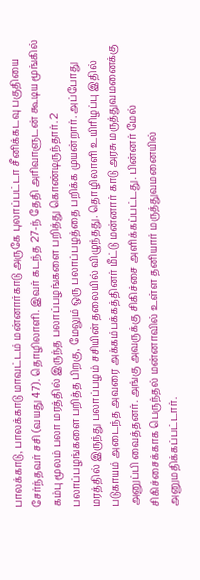பாலக்காடு, பாலக்காடு மாவட்டம் மன்னார்காடு அருகே புலாப்பட்டா சீனிக்கடவு பகுதியை சேர்ந்தவர் சசி (வயது 47). தொழிலாளி. இவர் கடந்த 27-ந் தேதி அரிவாளுடன் கூடிய மூங்கில் கம்பு மூலம் பலா மரத்தில் இருந்த பலாப்பழங்களை பறித்து கொண்டிருந்தார். 2 பலாப்பழங்களை பறித்த பிறகு, மேலும் ஒரு பலாப்பழத்தை பறிக்க முயன்றார். அப்போது மரத்தில் இருந்து பலாப்பழம் சசியின் தலையில் விழுந்தது. தொழிலாளி உயிரிழப்பு இதில் படுகாயம் அடைந்த அவரை அக்கம்பக்கத்தினர் மீட்டு மன்னார் காடு அரசு மருத்துவமனைக்கு அனுப்பி வைத்தனர். அங்கு அவருக்கு சிகிச்சை அளிக்கப்பட்டது. பின்னர் மேல் சிகிச்சைக்காக பெருந்தல் மன்னாவில் உள்ள தனியார் மருத்துவமனையில் அனுமதிக்கப்பட்டார்.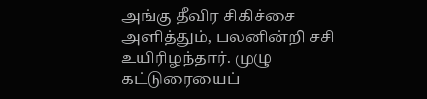அங்கு தீவிர சிகிச்சை அளித்தும், பலனின்றி சசி உயிரிழந்தார். முழு கட்டுரையைப்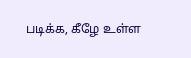படிக்க, கீழே உள்ள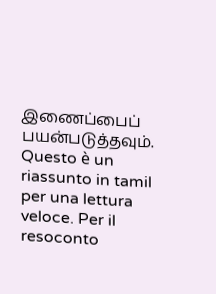இணைப்பைப் பயன்படுத்தவும்.
Questo è un riassunto in tamil per una lettura veloce. Per il resoconto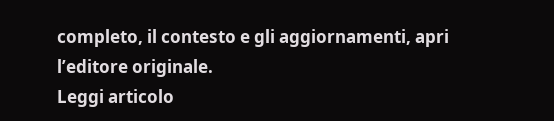completo, il contesto e gli aggiornamenti, apri l’editore originale.
Leggi articolo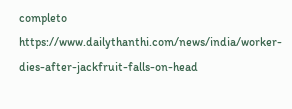completo
https://www.dailythanthi.com/news/india/worker-dies-after-jackfruit-falls-on-head